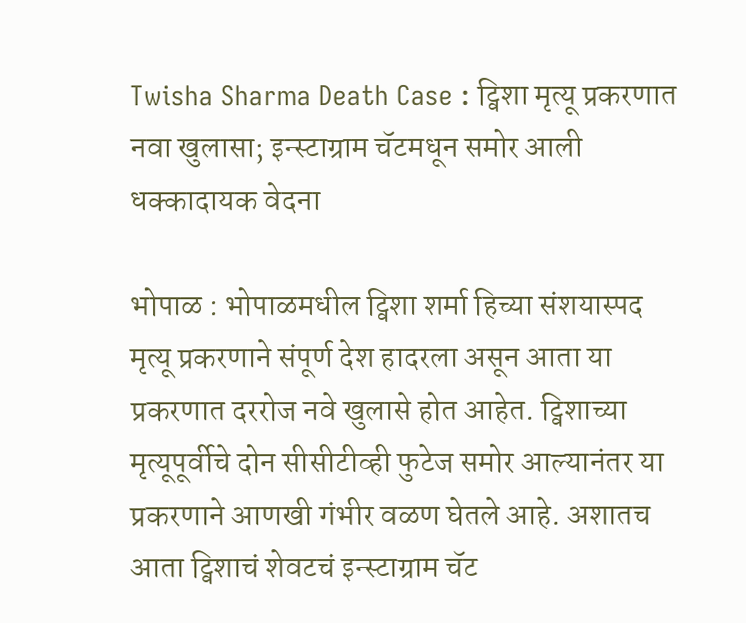Twisha Sharma Death Case : ट्विशा मृत्यू प्रकरणात नवा खुलासा; इन्स्टाग्राम चॅटमधून समोर आली धक्कादायक वेदना

भोपाळ : भोपाळमधील ट्विशा शर्मा हिच्या संशयास्पद मृत्यू प्रकरणाने संपूर्ण देश हादरला असून आता या प्रकरणात दररोज नवे खुलासे होत आहेत. ट्विशाच्या मृत्यूपूर्वीचे दोन सीसीटीव्ही फुटेज समोर आल्यानंतर या प्रकरणाने आणखी गंभीर वळण घेतले आहे. अशातच आता ट्विशाचं शेवटचं इन्स्टाग्राम चॅट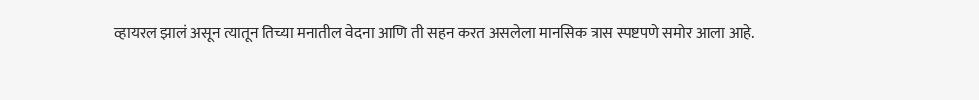व्हायरल झालं असून त्यातून तिच्या मनातील वेदना आणि ती सहन करत असलेला मानसिक त्रास स्पष्टपणे समोर आला आहे.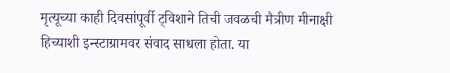मृत्यूच्या काही दिवसांपूर्वी ट्विशाने तिची जवळची मैत्रीण मीनाक्षी हिच्याशी इन्स्टाग्रामवर संवाद साधला होता. या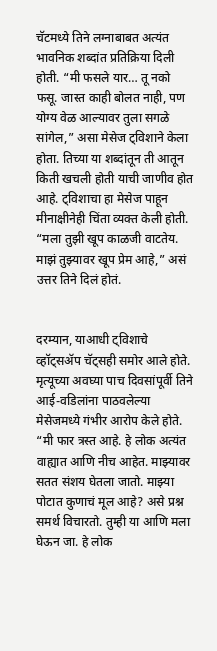चॅटमध्ये तिने लग्नाबाबत अत्यंत भावनिक शब्दांत प्रतिक्रिया दिली होती. “मी फसले यार… तू नको फसू. जास्त काही बोलत नाही, पण योग्य वेळ आल्यावर तुला सगळे सांगेल,” असा मेसेज ट्विशाने केला होता. तिच्या या शब्दांतून ती आतून किती खचली होती याची जाणीव होत आहे. ट्विशाचा हा मेसेज पाहून मीनाक्षीनेही चिंता व्यक्त केली होती. “मला तुझी खूप काळजी वाटतेय. माझं तुझ्यावर खूप प्रेम आहे,” असं उत्तर तिने दिलं होतं.


दरम्यान, याआधी ट्विशाचे व्हॉट्सॲप चॅट्सही समोर आले होते. मृत्यूच्या अवघ्या पाच दिवसांपूर्वी तिने आई-वडिलांना पाठवलेल्या मेसेजमध्ये गंभीर आरोप केले होते. “मी फार त्रस्त आहे. हे लोक अत्यंत वाह्यात आणि नीच आहेत. माझ्यावर सतत संशय घेतला जातो. माझ्या पोटात कुणाचं मूल आहे? असे प्रश्न समर्थ विचारतो. तुम्ही या आणि मला घेऊन जा. हे लोक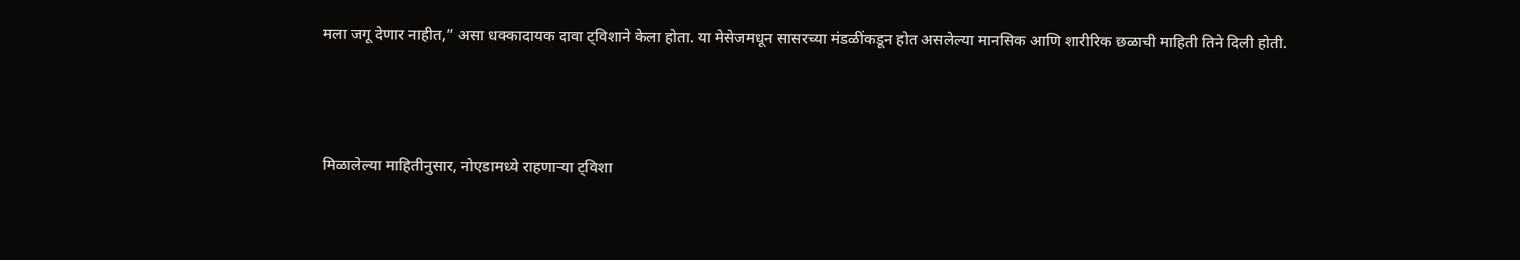मला जगू देणार नाहीत,” असा धक्कादायक दावा ट्विशाने केला होता. या मेसेजमधून सासरच्या मंडळींकडून होत असलेल्या मानसिक आणि शारीरिक छळाची माहिती तिने दिली होती.



मिळालेल्या माहितीनुसार, नोएडामध्ये राहणाऱ्या ट्विशा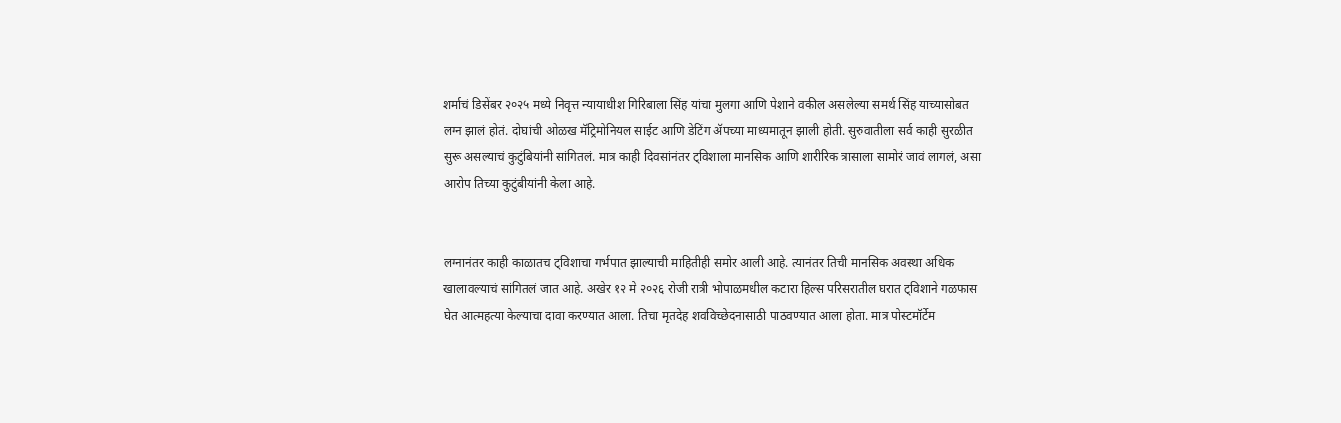शर्माचं डिसेंबर २०२५ मध्ये निवृत्त न्यायाधीश गिरिबाला सिंह यांचा मुलगा आणि पेशाने वकील असलेल्या समर्थ सिंह याच्यासोबत लग्न झालं होतं. दोघांची ओळख मॅट्रिमोनियल साईट आणि डेटिंग ॲपच्या माध्यमातून झाली होती. सुरुवातीला सर्व काही सुरळीत सुरू असल्याचं कुटुंबियांनी सांगितलं. मात्र काही दिवसांनंतर ट्विशाला मानसिक आणि शारीरिक त्रासाला सामोरं जावं लागलं, असा आरोप तिच्या कुटुंबीयांनी केला आहे.


लग्नानंतर काही काळातच ट्विशाचा गर्भपात झाल्याची माहितीही समोर आली आहे. त्यानंतर तिची मानसिक अवस्था अधिक खालावल्याचं सांगितलं जात आहे. अखेर १२ मे २०२६ रोजी रात्री भोपाळमधील कटारा हिल्स परिसरातील घरात ट्विशाने गळफास घेत आत्महत्या केल्याचा दावा करण्यात आला. तिचा मृतदेह शवविच्छेदनासाठी पाठवण्यात आला होता. मात्र पोस्टमॉर्टेम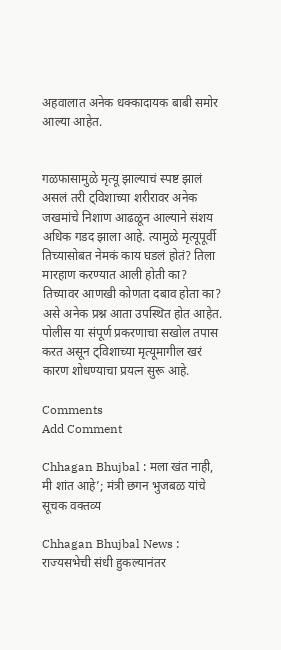अहवालात अनेक धक्कादायक बाबी समोर आल्या आहेत.


गळफासामुळे मृत्यू झाल्याचं स्पष्ट झालं असलं तरी ट्विशाच्या शरीरावर अनेक जखमांचे निशाण आढळून आल्याने संशय अधिक गडद झाला आहे. त्यामुळे मृत्यूपूर्वी तिच्यासोबत नेमकं काय घडलं होतं? तिला मारहाण करण्यात आली होती का? तिच्यावर आणखी कोणता दबाव होता का? असे अनेक प्रश्न आता उपस्थित होत आहेत. पोलीस या संपूर्ण प्रकरणाचा सखोल तपास करत असून ट्विशाच्या मृत्यूमागील खरं कारण शोधण्याचा प्रयत्न सुरू आहे.

Comments
Add Comment

Chhagan Bhujbal : मला खंत नाही, मी शांत आहे’; मंत्री छगन भुजबळ यांचे सूचक वक्तव्य

Chhagan Bhujbal News : राज्यसभेची संधी हुकल्यानंतर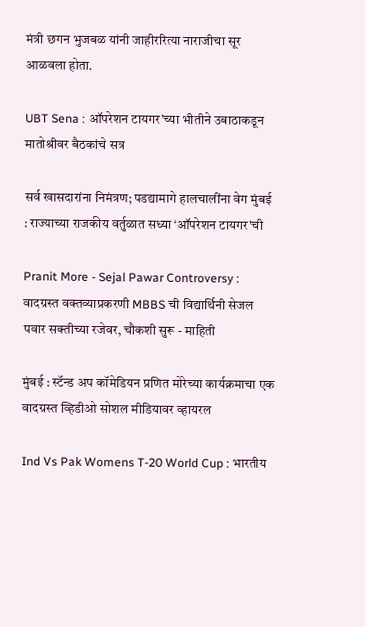मंत्री छगन भुजबळ यांनी जाहीररित्या नाराजीचा सूर आळवला होता.

UBT Sena : ऑपरेशन टायगर’च्या भीतीने उबाठाकडून मातोश्रीवर बैठकांचे सत्र

सर्व खासदारांना निमंत्रण; पडद्यामागे हालचालींना वेग मुंबई : राज्याच्या राजकीय वर्तुळात सध्या ‘ऑपरेशन टायगर’ची

Pranit More - Sejal Pawar Controversy : वादग्रस्त वक्तव्याप्रकरणी MBBS ची विद्यार्थिनी सेजल पवार सक्तीच्या रजेवर, चौकशी सुरू - माहिती

मुंबई : स्टॅन्ड अप कॉमेडियन प्रणित मोरेच्या कार्यक्रमाचा एक वादग्रस्त व्हिडीओ सोशल मीडियावर व्हायरल

Ind Vs Pak Womens T-20 World Cup : भारतीय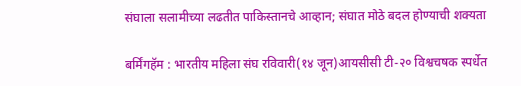संघाला सलामीच्या लढतीत पाकिस्तानचे आव्हान; संघात मोठे बदल होण्याची शक्यता

बर्मिंगहॅम : भारतीय महिला संघ रविवारी(१४ जून)आयसीसी टी-२० विश्वचषक स्पर्धेत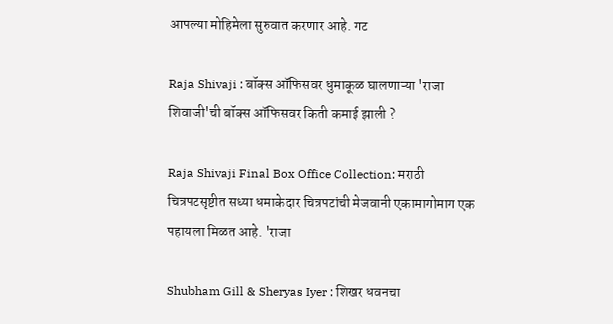आपल्या मोहिमेला सुरुवात करणार आहे. गट

Raja Shivaji : बॉक्स ऑफिसवर धुमाकूळ घालणाऱ्या 'राजा शिवाजी'ची बॉक्स ऑफिसवर किती कमाई झाली ?

Raja Shivaji Final Box Office Collection: मराठी चित्रपटसृष्टीत सध्या धमाकेदार चित्रपटांची मेजवानी एकामागोमाग एक पहायला मिळत आहे. 'राजा

Shubham Gill & Sheryas Iyer : शिखर धवनचा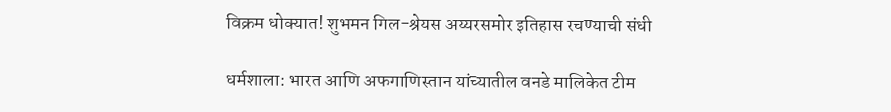विक्रम धोक्यात! शुभमन गिल-श्रेयस अय्यरसमोर इतिहास रचण्याची संधी

धर्मशाला: भारत आणि अफगाणिस्तान यांच्यातील वनडे मालिकेत टीम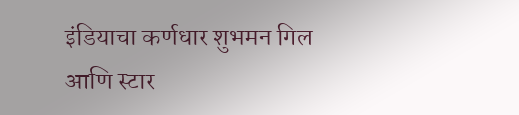इंडियाचा कर्णधार शुभमन गिल आणि स्टार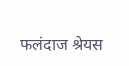फलंदाज श्रेयस